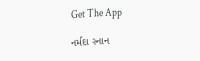Get The App

નર્મદા સ્નાન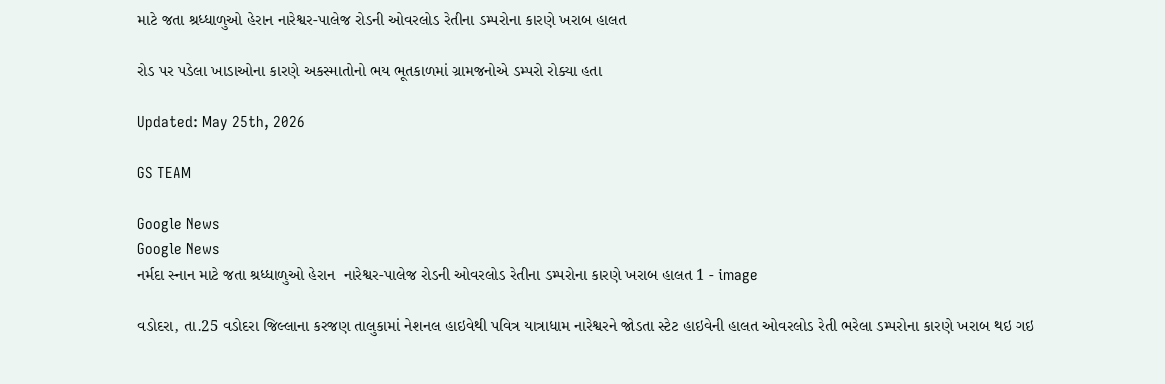માટે જતા શ્રધ્ધાળુઓ હેરાન નારેશ્વર-પાલેજ રોડની ઓવરલોડ રેતીના ડમ્પરોના કારણે ખરાબ હાલત

રોડ પર પડેલા ખાડાઓના કારણે અકસ્માતોનો ભય ભૂતકાળમાં ગ્રામજનોએ ડમ્પરો રોક્યા હતા

Updated: May 25th, 2026

GS TEAM

Google News
Google News
નર્મદા સ્નાન માટે જતા શ્રધ્ધાળુઓ હેરાન  નારેશ્વર-પાલેજ રોડની ઓવરલોડ રેતીના ડમ્પરોના કારણે ખરાબ હાલત 1 - image

વડોદરા, તા.25 વડોદરા જિલ્લાના કરજણ તાલુકામાં નેશનલ હાઇવેથી પવિત્ર યાત્રાધામ નારેશ્વરને જોડતા સ્ટેટ હાઇવેની હાલત ઓવરલોડ રેતી ભરેલા ડમ્પરોના કારણે ખરાબ થઇ ગઇ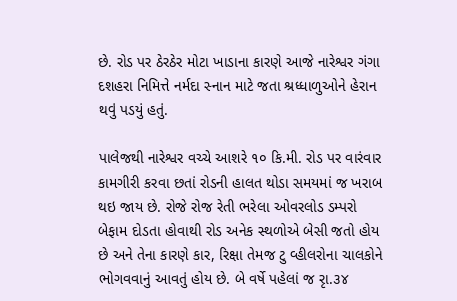છે. રોડ પર ઠેરઠેર મોટા ખાડાના કારણે આજે નારેશ્વર ગંગા દશહરા નિમિત્તે નર્મદા સ્નાન માટે જતા શ્રધ્ધાળુઓને હેરાન થવું પડયું હતું.

પાલેજથી નારેશ્વર વચ્ચે આશરે ૧૦ કિ.મી. રોડ પર વારંવાર  કામગીરી કરવા છતાં રોડની હાલત થોડા સમયમાં જ ખરાબ થઇ જાય છે. રોજે રોજ રેતી ભરેલા ઓવરલોડ ડમ્પરો બેફામ દોડતા હોવાથી રોડ અનેક સ્થળોએ બેસી જતો હોય છે અને તેના કારણે કાર, રિક્ષા તેમજ ટુ વ્હીલરોના ચાલકોને ભોગવવાનું આવતું હોય છે. બે વર્ષે પહેલાં જ રૃા.૩૪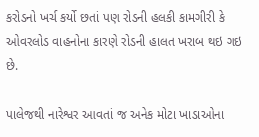કરોડનો ખર્ચ કર્યો છતાં પણ રોડની હલકી કામગીરી કે ઓવરલોડ વાહનોના કારણે રોડની હાલત ખરાબ થઇ ગઇ છે.

પાલેજથી નારેશ્વર આવતાં જ અનેક મોટા ખાડાઓના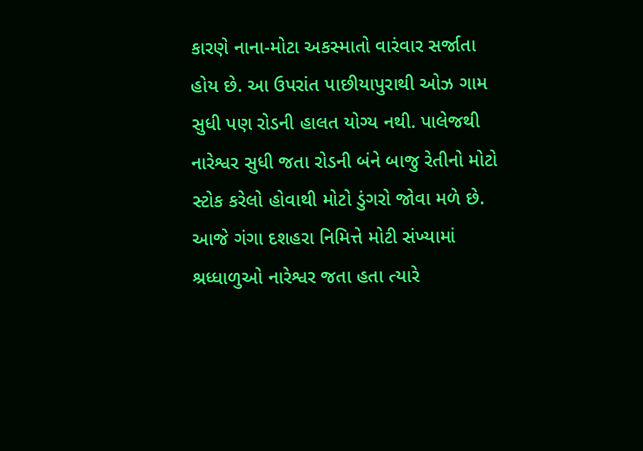કારણે નાના-મોટા અકસ્માતો વારંવાર સર્જાતા હોય છે. આ ઉપરાંત પાછીયાપુરાથી ઓઝ ગામ સુધી પણ રોડની હાલત યોગ્ય નથી. પાલેજથી નારેશ્વર સુધી જતા રોડની બંને બાજુ રેતીનો મોટો સ્ટોક કરેલો હોવાથી મોટો ડુંગરો જોવા મળે છે. આજે ગંગા દશહરા નિમિત્તે મોટી સંખ્યામાં શ્રધ્ધાળુઓ નારેશ્વર જતા હતા ત્યારે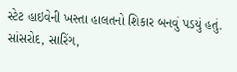સ્ટેટ હાઇવેની ખસ્તા હાલતનો શિકાર બનવું પડયું હતું. સાંસરોદ, સારિંગ,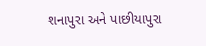શનાપુરા અને પાછીયાપુરા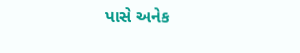પાસે અનેક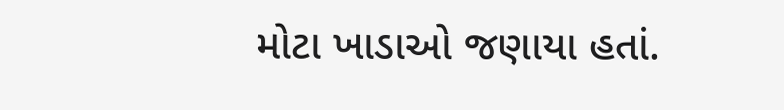મોટા ખાડાઓ જણાયા હતાં.